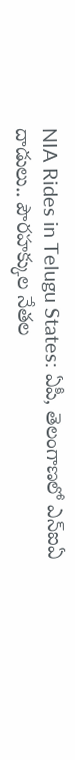NIA Rides in Telugu States: ఏపీ, తెలంగాణలో ఎన్ఐఏ దాడులు.. పౌరహక్కుల నేతల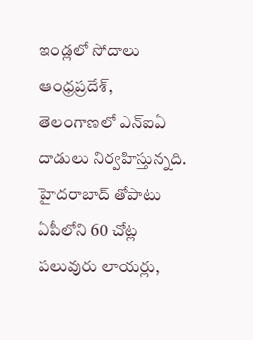ఇండ్లలో సోదాలు
ఆంధ్రప్రదేశ్, తెలంగాణలో ఎన్ఐఏ దాడులు నిర్వహిస్తున్నది. హైదరాబాద్ తోపాటు ఏపీలోని 60 చోట్ల పలువురు లాయర్లు,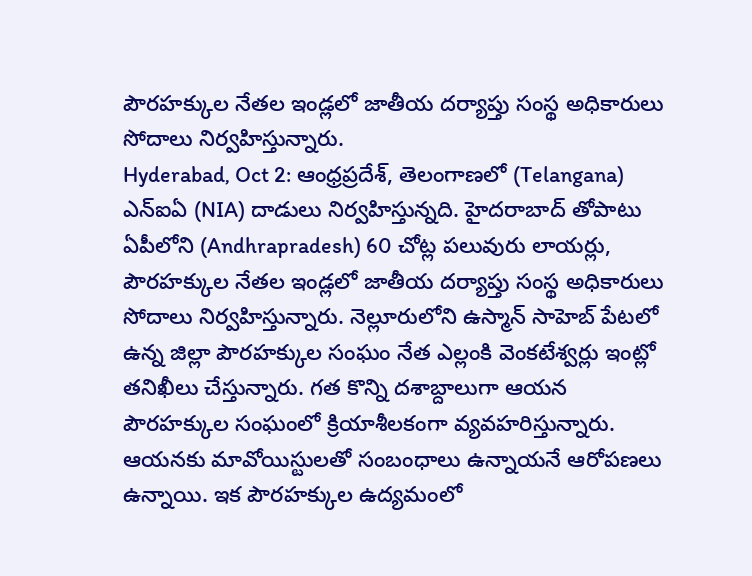పౌరహక్కుల నేతల ఇండ్లలో జాతీయ దర్యాప్తు సంస్థ అధికారులు సోదాలు నిర్వహిస్తున్నారు.
Hyderabad, Oct 2: ఆంధ్రప్రదేశ్, తెలంగాణలో (Telangana) ఎన్ఐఏ (NIA) దాడులు నిర్వహిస్తున్నది. హైదరాబాద్ తోపాటు ఏపీలోని (Andhrapradesh) 60 చోట్ల పలువురు లాయర్లు, పౌరహక్కుల నేతల ఇండ్లలో జాతీయ దర్యాప్తు సంస్థ అధికారులు సోదాలు నిర్వహిస్తున్నారు. నెల్లూరులోని ఉస్మాన్ సాహెబ్ పేటలో ఉన్న జిల్లా పౌరహక్కుల సంఘం నేత ఎల్లంకి వెంకటేశ్వర్లు ఇంట్లో తనిఖీలు చేస్తున్నారు. గత కొన్ని దశాబ్దాలుగా ఆయన పౌరహక్కుల సంఘంలో క్రియాశీలకంగా వ్యవహరిస్తున్నారు. ఆయనకు మావోయిస్టులతో సంబంధాలు ఉన్నాయనే ఆరోపణలు ఉన్నాయి. ఇక పౌరహక్కుల ఉద్యమంలో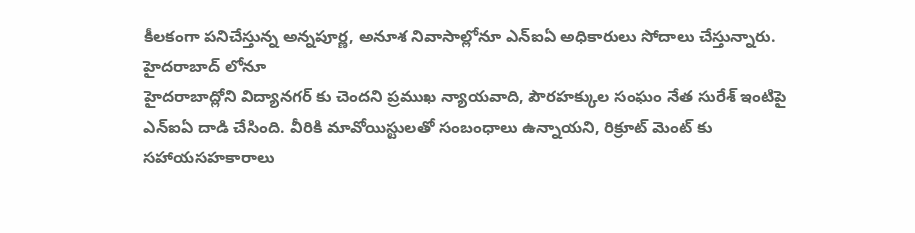కీలకంగా పనిచేస్తున్న అన్నపూర్ణ, అనూశ నివాసాల్లోనూ ఎన్ఐఏ అధికారులు సోదాలు చేస్తున్నారు.
హైదరాబాద్ లోనూ
హైదరాబాద్లోని విద్యానగర్ కు చెందని ప్రముఖ న్యాయవాది, పౌరహక్కుల సంఘం నేత సురేశ్ ఇంటిపై ఎన్ఐఏ దాడి చేసింది. వీరికి మావోయిస్టులతో సంబంధాలు ఉన్నాయని, రిక్రూట్ మెంట్ కు సహాయసహకారాలు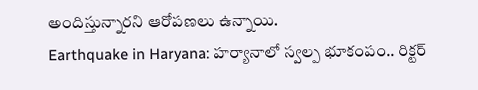అందిస్తున్నారని ఆరోపణలు ఉన్నాయి.
Earthquake in Haryana: హర్యానాలో స్వల్ప భూకంపం.. రిక్టర్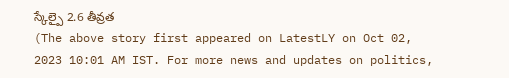స్కేల్పై 2.6 తీవ్రత
(The above story first appeared on LatestLY on Oct 02, 2023 10:01 AM IST. For more news and updates on politics,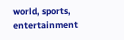world, sports, entertainment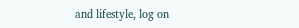and lifestyle, log on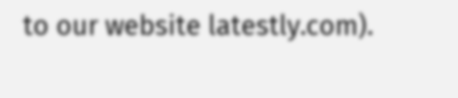to our website latestly.com).